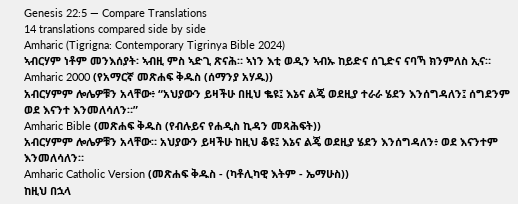Genesis 22:5 — Compare Translations
14 translations compared side by side
Amharic (Tigrigna: Contemporary Tigrinya Bible 2024)
ኣብርሃም ነቶም መንእሰያት፡ ኣብዚ ምስ ኣድጊ ጽናሕ። ኣነን እቲ ወዲን ኣብኡ ከይድና ሰጊድና ናባኻ ክንምለስ ኢና።
Amharic 2000 (የአማርኛ መጽሐፍ ቅዱስ (ሰማንያ አሃዱ))
አብርሃምም ሎሌዎቹን አላቸው፥ “አህያውን ይዛችሁ በዚህ ቈዩ፤ እኔና ልጄ ወደዚያ ተራራ ሄደን እንሰግዳለን፤ ሰግደንም ወደ እናንተ እንመለሳለን።”
Amharic Bible (መጽሐፍ ቅዱስ (የብሉይና የሐዲስ ኪዳን መጻሕፍት))
አብርሃምም ሎሌዎቹን አላቸው። አህያውን ይዛችሁ ከዚህ ቆዩ፤ እኔና ልጄ ወደዚያ ሄደን እንሰግዳለን፥ ወደ እናንተም እንመለሳለን።
Amharic Catholic Version (መጽሐፍ ቅዱስ - (ካቶሊካዊ እትም - ኤማሁስ))
ከዚህ በኋላ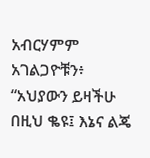አብርሃምም አገልጋዮቹን፥ “አህያውን ይዛችሁ በዚህ ቈዩ፤ እኔና ልጄ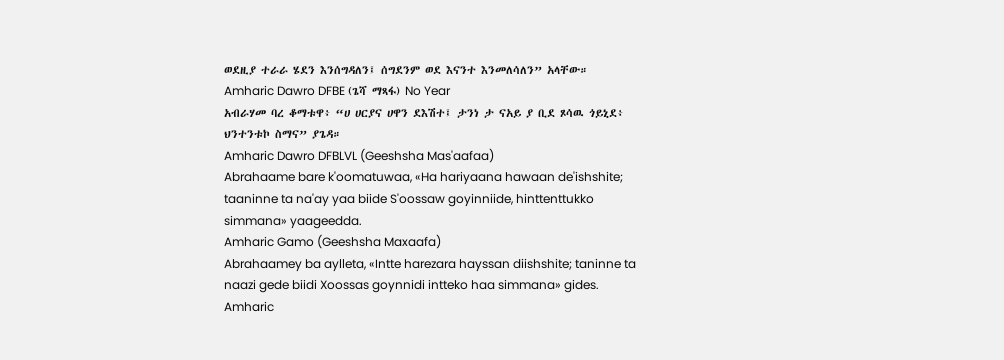ወደዚያ ተራራ ሄደን እንሰግዳለን፤ ሰግደንም ወደ እናንተ እንመለሳለን” አላቸው።
Amharic Dawro DFBE (ጌሻ ማጻፋ) No Year
አብራሃመ ባረ ቆማቱዋ፥ “ሀ ሀርያና ሀዋን ደእሽተ፤ ታንነ ታ ናአይ ያ ቢደ ጾሳዉ ጎይኒደ፥ ህንተንቱኮ ስማና” ያጌዳ።
Amharic Dawro DFBLVL (Geeshsha Mas'aafaa)
Abrahaame bare k'oomatuwaa, «Ha hariyaana hawaan de'ishshite; taaninne ta na'ay yaa biide S'oossaw goyinniide, hinttenttukko simmana» yaageedda.
Amharic Gamo (Geeshsha Maxaafa)
Abrahaamey ba aylleta, «Intte harezara hayssan diishshite; taninne ta naazi gede biidi Xoossas goynnidi intteko haa simmana» gides.
Amharic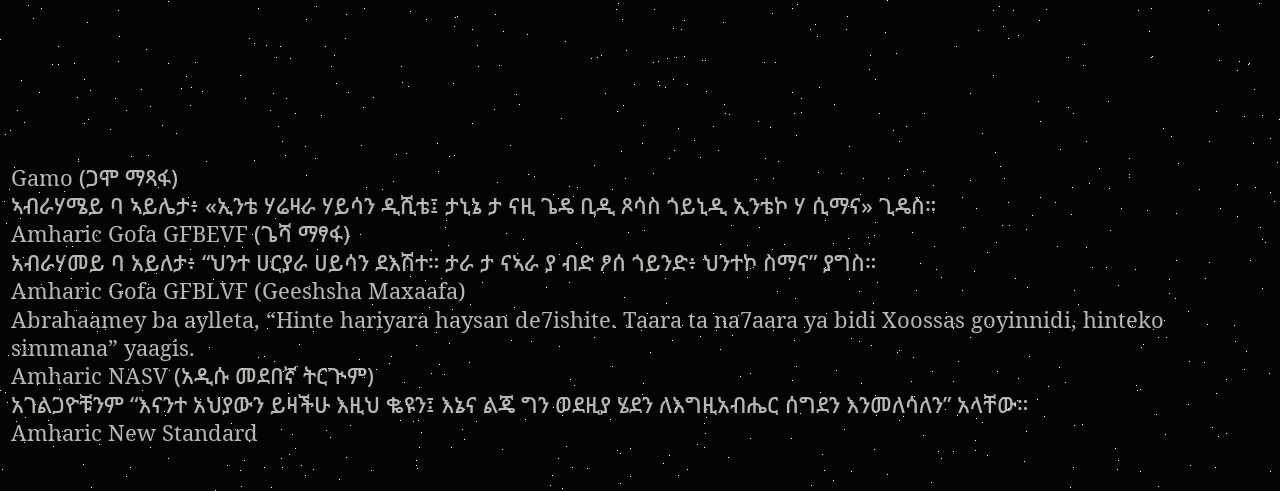Gamo (ጋሞ ማጻፋ)
ኣብራሃሜይ ባ ኣይሌታ፥ «ኢንቴ ሃሬዛራ ሃይሳን ዲሺቴ፤ ታኒኔ ታ ናዚ ጌዴ ቢዲ ጾሳስ ጎይኒዲ ኢንቴኮ ሃ ሲማና» ጊዴስ።
Amharic Gofa GFBEVF (ጌሻ ማፃፋ)
አብራሃመይ ባ አይለታ፥ “ህንተ ሀርያራ ሀይሳን ደእሽተ። ታራ ታ ናኣራ ያ ብድ ፆሰ ጎይንድ፥ ህንተኮ ስማና” ያግስ።
Amharic Gofa GFBLVF (Geeshsha Maxaafa)
Abrahaamey ba aylleta, “Hinte hariyara haysan de7ishite. Taara ta na7aara ya bidi Xoossas goyinnidi, hinteko simmana” yaagis.
Amharic NASV (አዲሱ መደበኛ ትርጒም)
አገልጋዮቹንም “እናንተ አህያውን ይዛችሁ እዚህ ቈዩን፤ እኔና ልጄ ግን ወደዚያ ሄደን ለእግዚአብሔር ሰግደን እንመለሳለን” አላቸው።
Amharic New Standard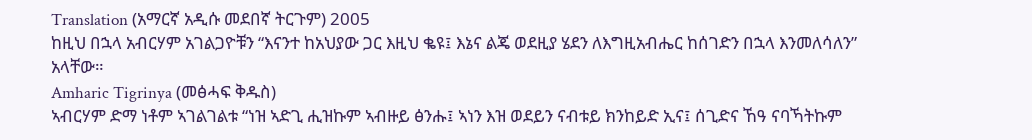Translation (አማርኛ አዲሱ መደበኛ ትርጉም) 2005
ከዚህ በኋላ አብርሃም አገልጋዮቹን “እናንተ ከአህያው ጋር እዚህ ቈዩ፤ እኔና ልጄ ወደዚያ ሄደን ለእግዚአብሔር ከሰገድን በኋላ እንመለሳለን” አላቸው።
Amharic Tigrinya (መፅሓፍ ቅዱስ)
ኣብርሃም ድማ ነቶም ኣገልገልቱ “ነዝ ኣድጊ ሒዝኩም ኣብዙይ ፅንሑ፤ ኣነን እዝ ወደይን ናብቱይ ክንከይድ ኢና፤ ሰጊድና ኸዓ ናባኻትኩም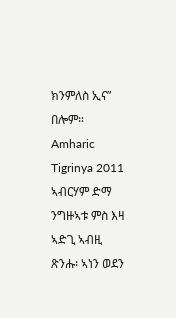ክንምለስ ኢና” በሎም።
Amharic Tigrinya 2011
ኣብርሃም ድማ ንግዙኣቱ ምስ እዛ ኣድጊ ኣብዚ ጽንሑ፡ ኣነን ወደን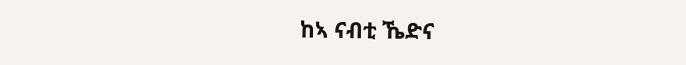ከኣ ናብቲ ኼድና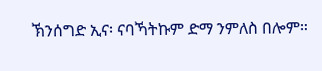ኽንሰግድ ኢና፡ ናባኻትኩም ድማ ንምለስ በሎም።